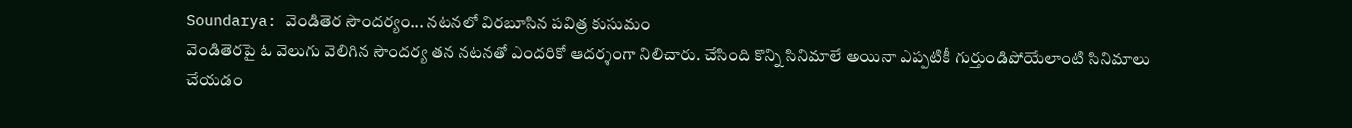Soundarya: వెండితెర సౌందర్యం... నటనలో విరబూసిన పవిత్ర కుసుమం
వెండితెరపై ఓ వెలుగు వెలిగిన సౌందర్య తన నటనతో ఎందరికో ఆదర్శంగా నిలిచారు. చేసింది కొన్ని సినిమాలే అయినా ఎప్పటికీ గుర్తుండిపోయేలాంటి సినిమాలు చేయడం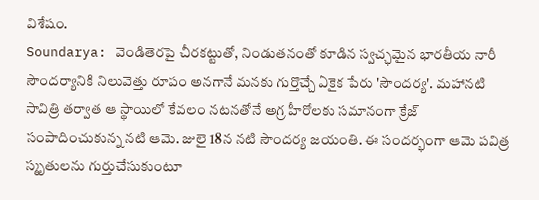విశేషం.
Soundarya: వెండితెరపై చీరకట్టుతో, నిండుతనంతో కూడిన స్వచ్ఛమైన భారతీయ నారీ సౌందర్యానికి నిలువెత్తు రూపం అనగానే మనకు గుర్తొచ్చే ఏకైక పేరు 'సౌందర్య'. మహానటి సావిత్రి తర్వాత ఆ స్థాయిలో కేవలం నటనతోనే అగ్ర హీరోలకు సమానంగా క్రేజ్ సంపాదించుకున్న నటి ఆమె. జులై 18న నటి సౌందర్య జయంతి. ఈ సందర్భంగా ఆమె పవిత్ర స్మృతులను గుర్తుచేసుకుంటూ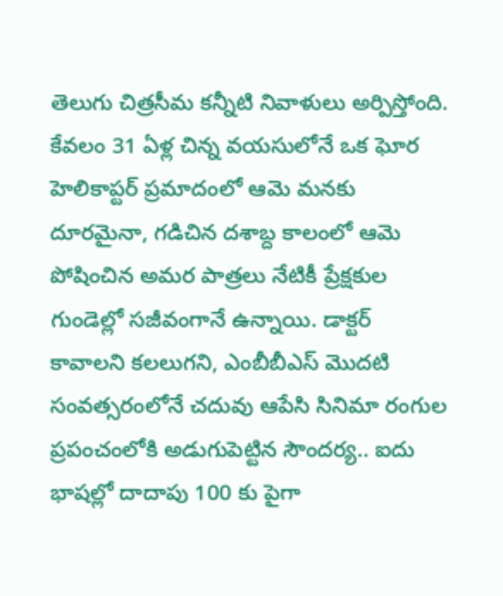తెలుగు చిత్రసీమ కన్నీటి నివాళులు అర్పిస్తోంది. కేవలం 31 ఏళ్ల చిన్న వయసులోనే ఒక ఘోర హెలికాప్టర్ ప్రమాదంలో ఆమె మనకు దూరమైనా, గడిచిన దశాబ్ద కాలంలో ఆమె పోషించిన అమర పాత్రలు నేటికీ ప్రేక్షకుల గుండెల్లో సజీవంగానే ఉన్నాయి. డాక్టర్ కావాలని కలలుగని, ఎంబీబీఎస్ మొదటి సంవత్సరంలోనే చదువు ఆపేసి సినిమా రంగుల ప్రపంచంలోకి అడుగుపెట్టిన సౌందర్య.. ఐదు భాషల్లో దాదాపు 100 కు పైగా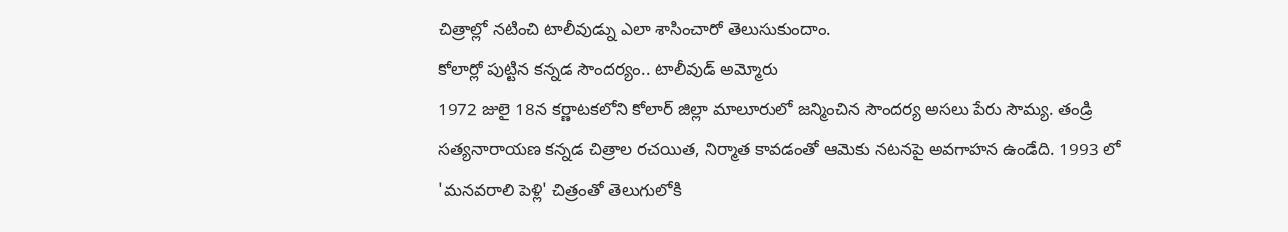చిత్రాల్లో నటించి టాలీవుడ్ను ఎలా శాసించారో తెలుసుకుందాం.
కోలార్లో పుట్టిన కన్నడ సౌందర్యం.. టాలీవుడ్ అమ్మోరు
1972 జులై 18న కర్ణాటకలోని కోలార్ జిల్లా మాలూరులో జన్మించిన సౌందర్య అసలు పేరు సౌమ్య. తండ్రి సత్యనారాయణ కన్నడ చిత్రాల రచయిత, నిర్మాత కావడంతో ఆమెకు నటనపై అవగాహన ఉండేది. 1993 లో 'మనవరాలి పెళ్లి' చిత్రంతో తెలుగులోకి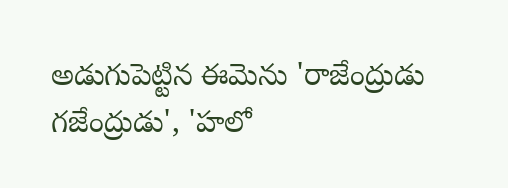అడుగుపెట్టిన ఈమెను 'రాజేంద్రుడు గజేంద్రుడు', 'హలో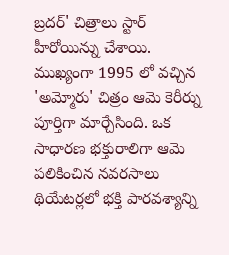బ్రదర్' చిత్రాలు స్టార్ హీరోయిన్ను చేశాయి. ముఖ్యంగా 1995 లో వచ్చిన 'అమ్మోరు' చిత్రం ఆమె కెరీర్ను పూర్తిగా మార్చేసింది. ఒక సాధారణ భక్తురాలిగా ఆమె పలికించిన నవరసాలు థియేటర్లలో భక్తి పారవశ్యాన్ని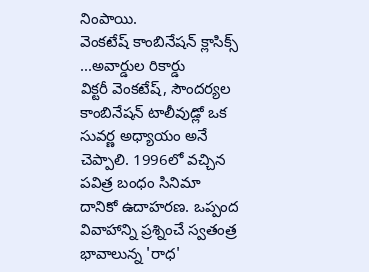నింపాయి.
వెంకటేష్ కాంబినేషన్ క్లాసిక్స్ ...అవార్డుల రికార్డు
విక్టరీ వెంకటేష్, సౌందర్యల కాంబినేషన్ టాలీవుడ్లో ఒక సువర్ణ అధ్యాయం అనే చెప్పాలి. 1996లో వచ్చిన పవిత్ర బంధం సినిమా దానికో ఉదాహరణ. ఒప్పంద వివాహాన్ని ప్రశ్నించే స్వతంత్ర భావాలున్న 'రాధ'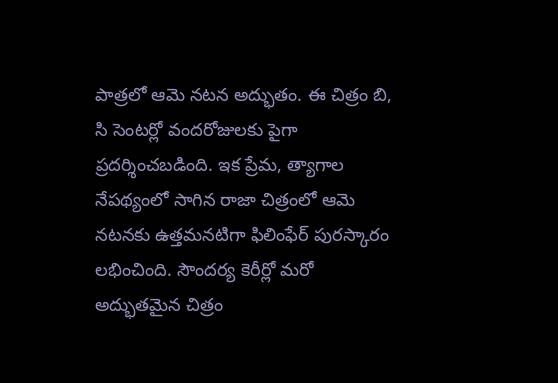పాత్రలో ఆమె నటన అద్భుతం. ఈ చిత్రం బి, సి సెంటర్లో వందరోజులకు పైగా ప్రదర్శించబడింది. ఇక ప్రేమ, త్యాగాల నేపథ్యంలో సాగిన రాజా చిత్రంలో ఆమె నటనకు ఉత్తమనటిగా ఫిలింఫేర్ పురస్కారం లభించింది. సౌందర్య కెరీర్లో మరో అద్భుతమైన చిత్రం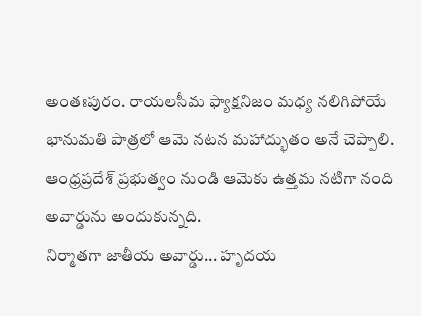అంతఃపురం. రాయలసీమ ఫ్యాక్షనిజం మధ్య నలిగిపోయే భానుమతి పాత్రలో ఆమె నటన మహాద్భుతం అనే చెప్పాలి. ఆంధ్రప్రదేశ్ ప్రభుత్వం నుండి ఆమెకు ఉత్తమ నటిగా నంది అవార్డును అందుకున్నది.
నిర్మాతగా జాతీయ అవార్డు... హృదయ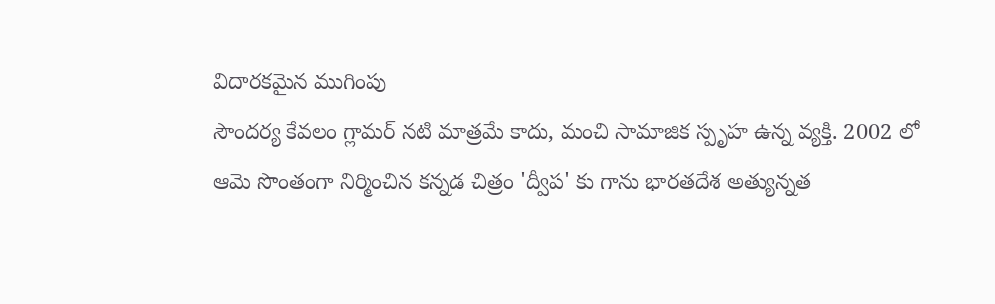విదారకమైన ముగింపు
సౌందర్య కేవలం గ్లామర్ నటి మాత్రమే కాదు, మంచి సామాజిక స్పృహ ఉన్న వ్యక్తి. 2002 లో ఆమె సొంతంగా నిర్మించిన కన్నడ చిత్రం 'ద్వీప' కు గాను భారతదేశ అత్యున్నత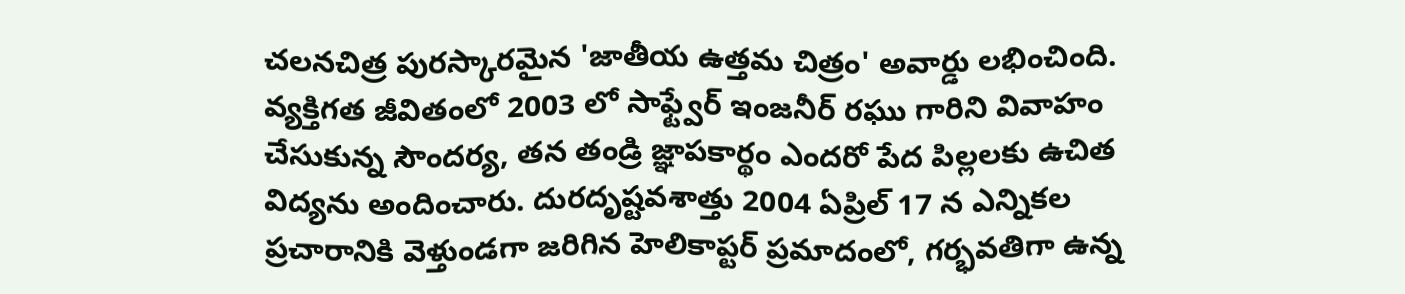చలనచిత్ర పురస్కారమైన 'జాతీయ ఉత్తమ చిత్రం' అవార్డు లభించింది. వ్యక్తిగత జీవితంలో 2003 లో సాఫ్ట్వేర్ ఇంజనీర్ రఘు గారిని వివాహం చేసుకున్న సౌందర్య, తన తండ్రి జ్ఞాపకార్థం ఎందరో పేద పిల్లలకు ఉచిత విద్యను అందించారు. దురదృష్టవశాత్తు 2004 ఏప్రిల్ 17 న ఎన్నికల ప్రచారానికి వెళ్తుండగా జరిగిన హెలికాప్టర్ ప్రమాదంలో, గర్భవతిగా ఉన్న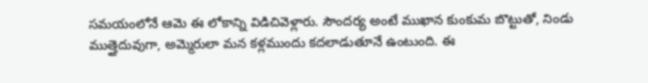సమయంలోనే ఆమె ఈ లోకాన్ని విడిచివెళ్లారు. సౌందర్య అంటే ముఖాన కుంకుమ బొట్టుతో, నిండు ముత్తైదువుగా, అమ్మెరులా మన కళ్లముందు కదలాడుతూనే ఉంటుంది. ఈ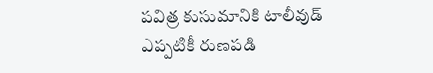పవిత్ర కుసుమానికి టాలీవుడ్ ఎప్పటికీ రుణపడి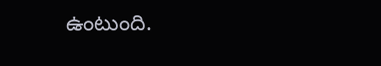ఉంటుంది.